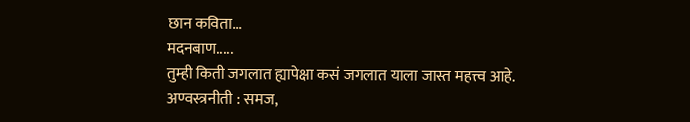छान कविता...
मदनबाण.....
तुम्ही किती जगलात ह्यापेक्षा कसं जगलात याला जास्त महत्त्व आहे.
अण्वस्त्रनीती : समज,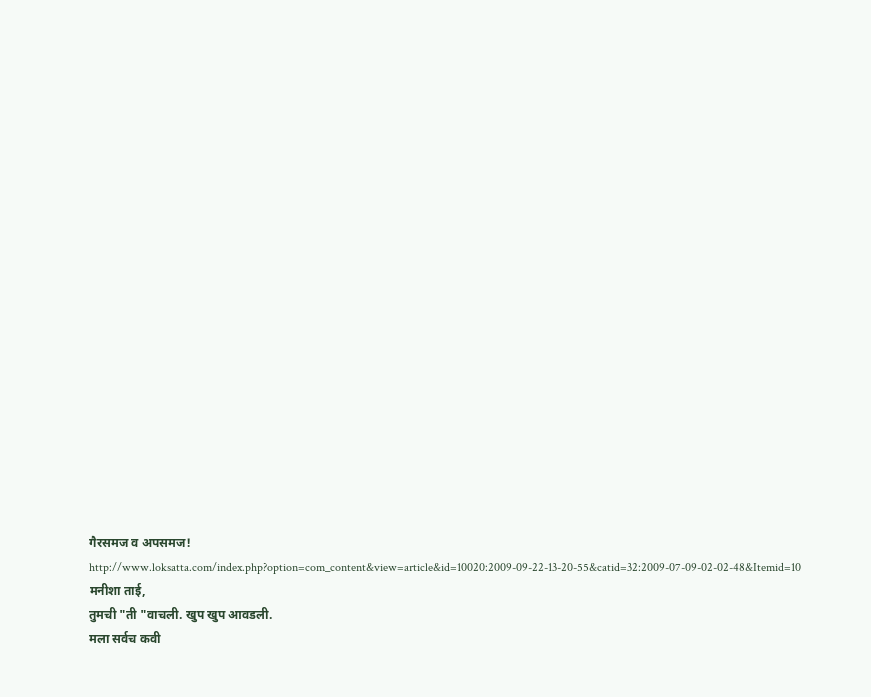गैरसमज व अपसमज!
http://www.loksatta.com/index.php?option=com_content&view=article&id=10020:2009-09-22-13-20-55&catid=32:2009-07-09-02-02-48&Itemid=10
मनीशा ताई,
तुमची "ती "वाचली. खुप खुप आवडली.
मला सर्वच कवी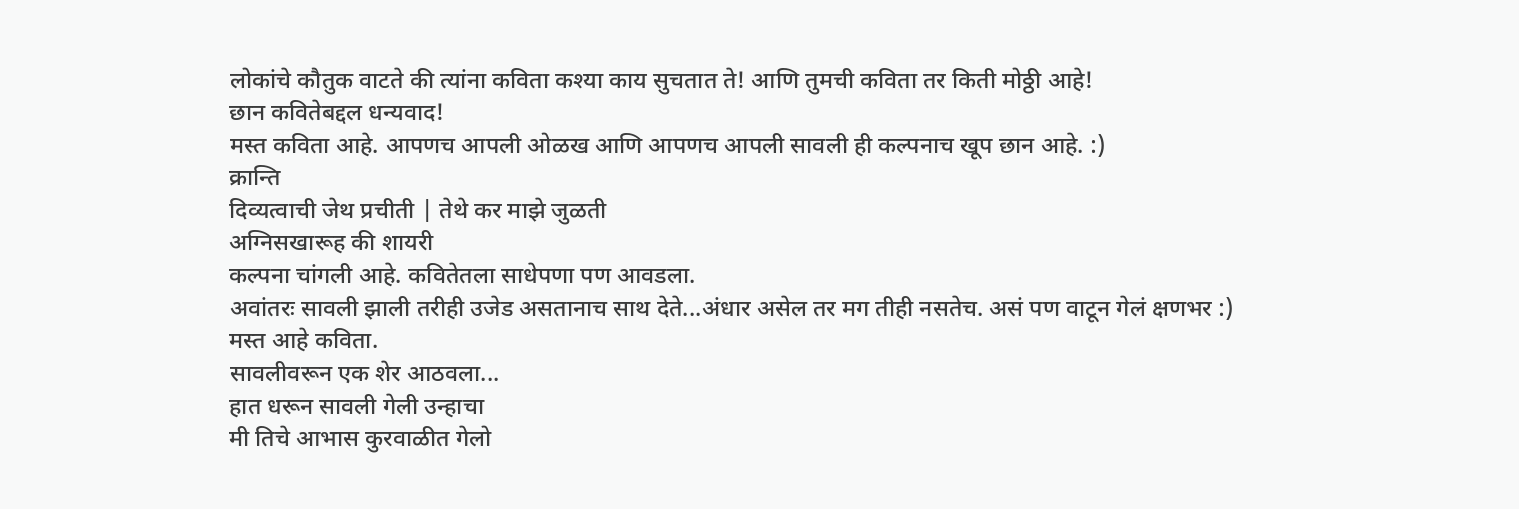लोकांचे कौतुक वाटते की त्यांना कविता कश्या काय सुचतात ते! आणि तुमची कविता तर किती मोठ्ठी आहे!
छान कवितेबद्दल धन्यवाद!
मस्त कविता आहे. आपणच आपली ओळख आणि आपणच आपली सावली ही कल्पनाच खूप छान आहे. :)
क्रान्ति
दिव्यत्वाची जेथ प्रचीती | तेथे कर माझे जुळती
अग्निसखारूह की शायरी
कल्पना चांगली आहे. कवितेतला साधेपणा पण आवडला.
अवांतरः सावली झाली तरीही उजेड असतानाच साथ देते...अंधार असेल तर मग तीही नसतेच. असं पण वाटून गेलं क्षणभर :)
मस्त आहे कविता.
सावलीवरून एक शेर आठवला...
हात धरून सावली गेली उन्हाचा
मी तिचे आभास कुरवाळीत गेलो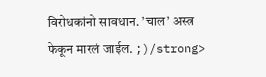विरोधकांनो सावधान. ’चाल’ अस्त्र फेकून मारलं जाईल. ;)/strong>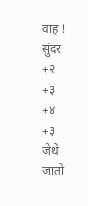वाह ! सुंदर
+२
+३
+४
+३
जेथे जातो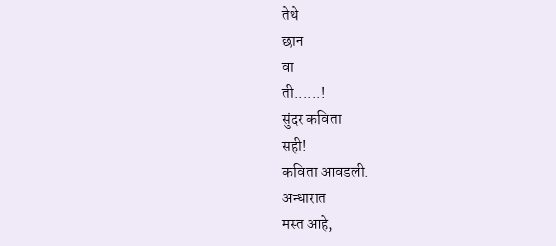तेथे
छान
वा
ती......!
सुंदर कविता
सही!
कविता आवडली.
अन्धारात
मस्त आहे,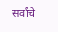सर्वांचे